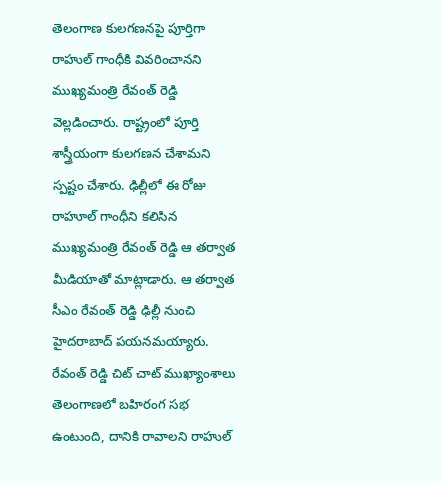తెలంగాణ కులగణనపై పూర్తిగా రాహుల్ గాంధీకి వివరించానని ముఖ్యమంత్రి రేవంత్ రెడ్డి వెల్లడించారు. రాష్ట్రంలో పూర్తి శాస్త్రీయంగా కులగణన చేశామని స్పష్టం చేశారు. ఢిల్లీలో ఈ రోజు రాహూల్ గాంధీని కలిసిన ముఖ్యమంత్రి రేవంత్ రెడ్డి ఆ తర్వాత మీడియాతో మాట్లాడారు. ఆ తర్వాత సీఎం రేవంత్ రెడ్డి ఢిల్లీ నుంచి హైదరాబాద్ పయనమయ్యారు.
రేవంత్ రెడ్డి చిట్ చాట్ ముఖ్యాంశాలు
తెలంగాణలో బహిరంగ సభ ఉంటుంది, దానికి రావాలని రాహుల్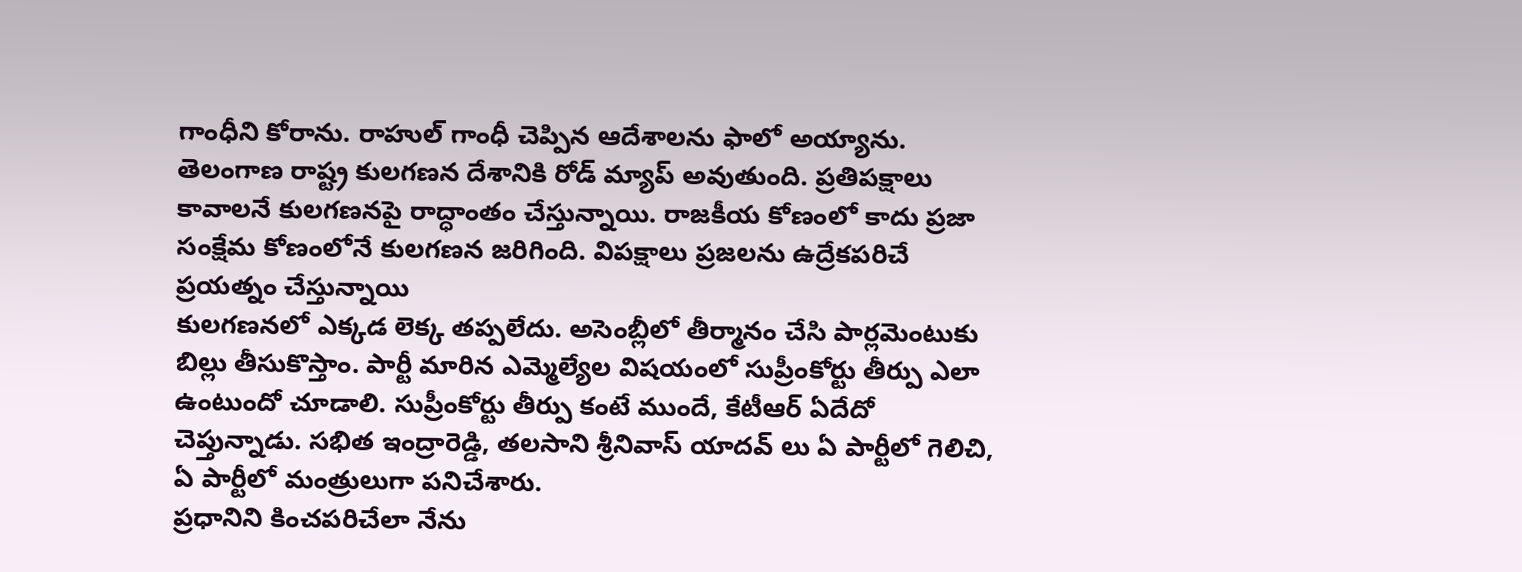గాంధీని కోరాను. రాహుల్ గాంధీ చెప్పిన ఆదేశాలను ఫాలో అయ్యాను. తెలంగాణ రాష్ట్ర కులగణన దేశానికి రోడ్ మ్యాప్ అవుతుంది. ప్రతిపక్షాలు కావాలనే కులగణనపై రాద్ధాంతం చేస్తున్నాయి. రాజకీయ కోణంలో కాదు ప్రజా సంక్షేమ కోణంలోనే కులగణన జరిగింది. విపక్షాలు ప్రజలను ఉద్రేకపరిచే ప్రయత్నం చేస్తున్నాయి
కులగణనలో ఎక్కడ లెక్క తప్పలేదు. అసెంబ్లీలో తీర్మానం చేసి పార్లమెంటుకు బిల్లు తీసుకొస్తాం. పార్టీ మారిన ఎమ్మెల్యేల విషయంలో సుప్రీంకోర్టు తీర్పు ఎలా ఉంటుందో చూడాలి. సుప్రీంకోర్టు తీర్పు కంటే ముందే, కేటీఆర్ ఏదేదో చెప్తున్నాడు. సభిత ఇంద్రారెడ్డి, తలసాని శ్రీనివాస్ యాదవ్ లు ఏ పార్టీలో గెలిచి, ఏ పార్టీలో మంత్రులుగా పనిచేశారు.
ప్రధానిని కించపరిచేలా నేను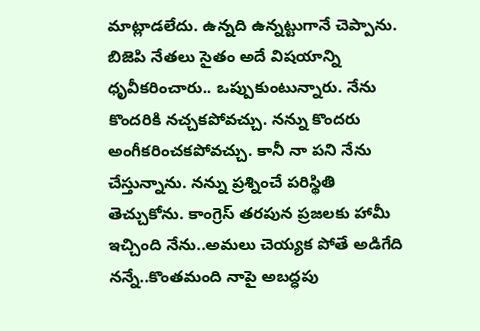మాట్లాడలేదు. ఉన్నది ఉన్నట్టుగానే చెప్పాను. బిజెపి నేతలు సైతం అదే విషయాన్ని ధృవీకరించారు.. ఒప్పుకుంటున్నారు. నేను కొందరికి నచ్చకపోవచ్చు. నన్ను కొందరు అంగీకరించకపోవచ్చు. కానీ నా పని నేను చేస్తున్నాను. నన్ను ప్రశ్నించే పరిస్థితి తెచ్చుకోను. కాంగ్రెస్ తరపున ప్రజలకు హామీ ఇచ్చింది నేను..అమలు చెయ్యక పోతే అడిగేది నన్నే..కొంతమంది నాపై అబద్ధపు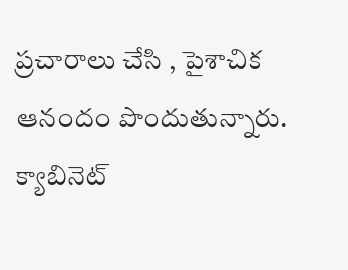ప్రచారాలు చేసి , పైశాచిక ఆనందం పొందుతున్నారు. క్యాబినెట్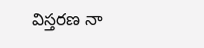విస్తరణ నా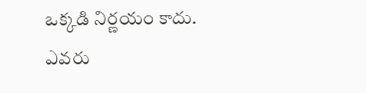ఒక్కడి నిర్ణయం కాదు. ఎవరు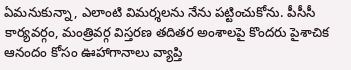ఏమనుకున్నా, ఎలాంటి విమర్శలను నేను పట్టించుకోను. పీసీసీ కార్యవర్గం, మంత్రివర్గ విస్తరణ తదితర అంశాలపై కొందరు పైశాచిక ఆనందం కోసం ఊహాగానాలు వ్యాప్తి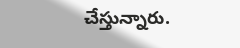చేస్తున్నారు.